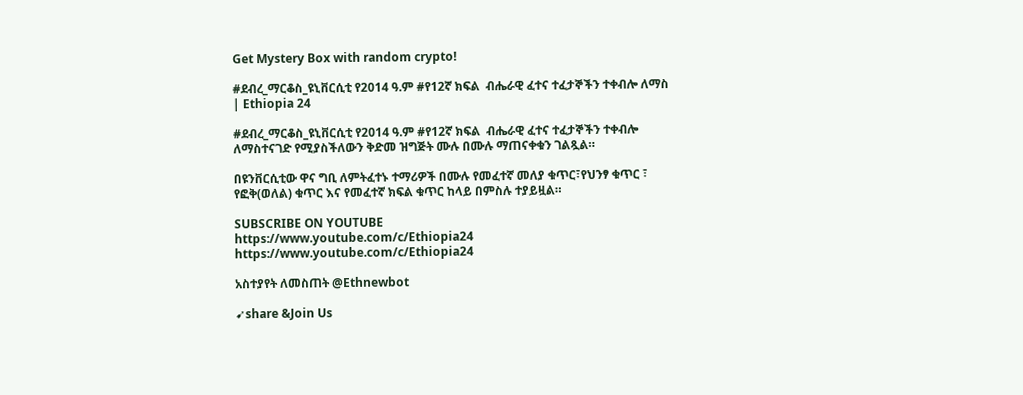Get Mystery Box with random crypto!

#ደብረ_ማርቆስ_ዩኒቨርሲቲ የ2014 ዓ.ም #የ12ኛ ክፍል  ብሔራዊ ፈተና ተፈታኞችን ተቀብሎ ለማስ | Ethiopia 24

#ደብረ_ማርቆስ_ዩኒቨርሲቲ የ2014 ዓ.ም #የ12ኛ ክፍል  ብሔራዊ ፈተና ተፈታኞችን ተቀብሎ ለማስተናገድ የሚያስችለውን ቅድመ ዝግጅት ሙሉ በሙሉ ማጠናቀቁን ገልጿል።

በዩንቨርሲቲው ዋና ግቢ ለምትፈተኑ ተማሪዎች በሙሉ የመፈተኛ መለያ ቁጥር፣የህንፃ ቁጥር ፣ የፎቅ(ወለል) ቁጥር እና የመፈተኛ ክፍል ቁጥር ከላይ በምስሉ ተያይዟል።

SUBSCRIBE ON YOUTUBE
https://www.youtube.com/c/Ethiopia24
https://www.youtube.com/c/Ethiopia24

አስተያየት ለመስጠት @Ethnewbot

➹share &Join Us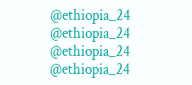@ethiopia_24     @ethiopia_24
@ethiopia_24     @ethiopia_24